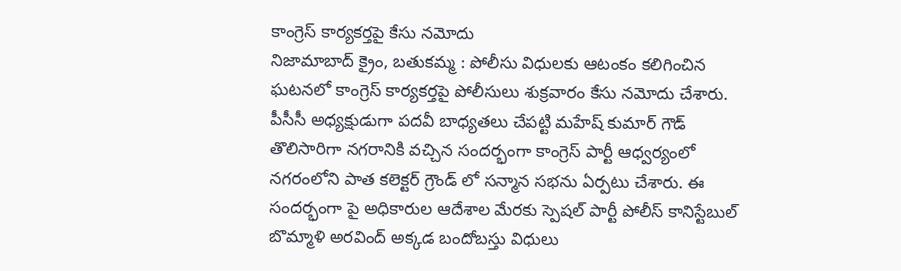కాంగ్రెస్ కార్యకర్తపై కేసు నమోదు
నిజామాబాద్ క్రైం, బతుకమ్మ : పోలీసు విధులకు ఆటంకం కలిగించిన ఘటనలో కాంగ్రెస్ కార్యకర్తపై పోలీసులు శుక్రవారం కేసు నమోదు చేశారు. పీసీసీ అధ్యక్షుడుగా పదవీ బాధ్యతలు చేపట్టి మహేష్ కుమార్ గౌడ్ తొలిసారిగా నగరానికి వచ్చిన సందర్భంగా కాంగ్రెస్ పార్టీ ఆధ్వర్యంలో నగరంలోని పాత కలెక్టర్ గ్రౌండ్ లో సన్మాన సభను ఏర్పటు చేశారు. ఈ సందర్భంగా పై అధికారుల ఆదేశాల మేరకు స్పెషల్ పార్టీ పోలీస్ కానిస్టేబుల్ బొమ్మాళి అరవింద్ అక్కడ బందోబస్తు విధులు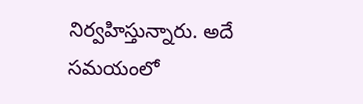నిర్వహిస్తున్నారు. అదే సమయంలో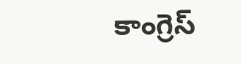కాంగ్రెస్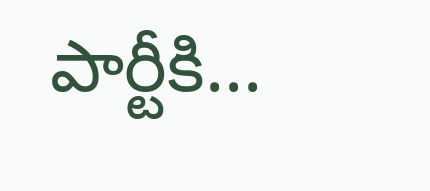పార్టీకి...